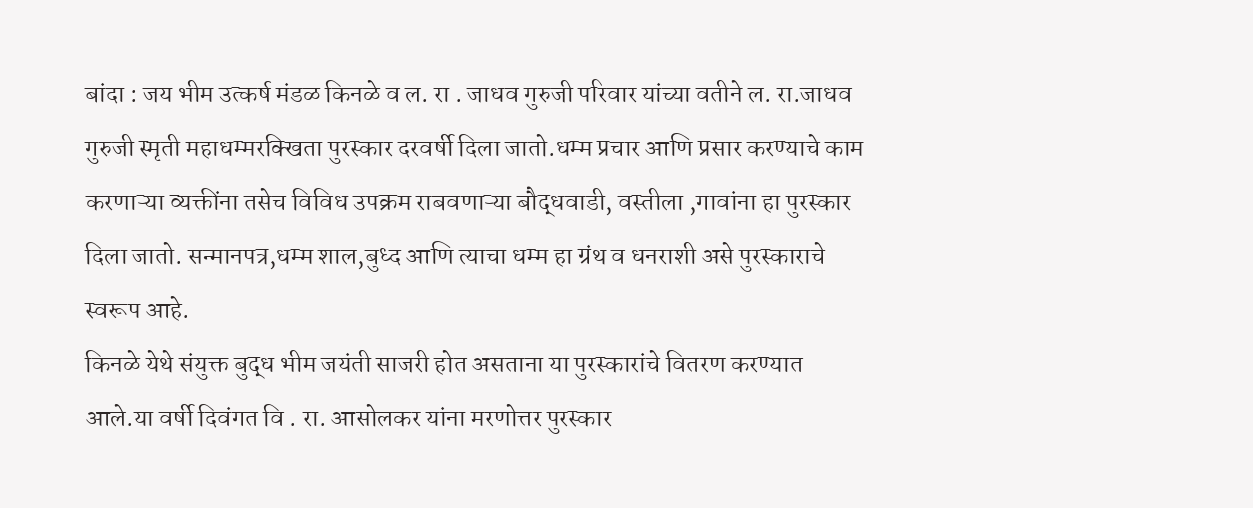बांदा : जय भीम उत्कर्ष मंडळ किनळे व ल. रा . जाधव गुरुजी परिवार यांच्या वतीने ल. रा.जाधव गुरुजी स्मृती महाधम्मरक्खिता पुरस्कार दरवर्षी दिला जातो.धम्म प्रचार आणि प्रसार करण्याचे काम करणाऱ्या व्यक्तींना तसेच विविध उपक्रम राबवणाऱ्या बौद्धवाडी, वस्तीला ,गावांना हा पुरस्कार दिला जातो. सन्मानपत्र,धम्म शाल,बुध्द आणि त्याचा धम्म हा ग्रंथ व धनराशी असे पुरस्काराचे स्वरूप आहे.
किनळे येथे संयुक्त बुद्ध भीम जयंती साजरी होत असताना या पुरस्कारांचे वितरण करण्यात आले.या वर्षी दिवंगत वि . रा. आसोलकर यांना मरणोत्तर पुरस्कार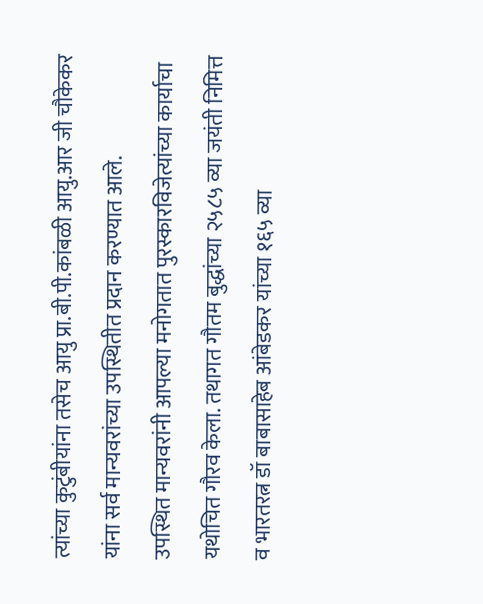त्यांच्या कुटुंबीयांना तसेच आयु प्रा.बी.पी.कांबळी आयु.आर जी चौकेकर यांना सर्व मान्यवरांच्या उपस्थितीत प्रदान करण्यात आले.
उपस्थित मान्यवरांनी आपल्या मनोगतात पुरस्कारविजेत्यांच्या कार्याचा यथोचित गौरव केला. तथागत गौतम बुद्धांच्या २५८५ व्या जयंती निमित्त व भारतरत्न डॉ बाबासाहेब आंबेडकर यांच्या १६५ व्या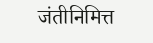जंतीनिमित्त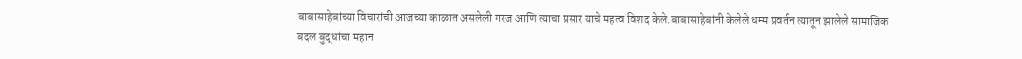बाबासाहेबांच्या विचारांची आजच्या काळात असलेली गरज आणि त्याचा प्रसार याचे महत्व विशद केले.बाबासाहेबांनी केलेले धम्म प्रवर्तन त्यातून झालेले सामाजिक बदल बुद्धांचा महान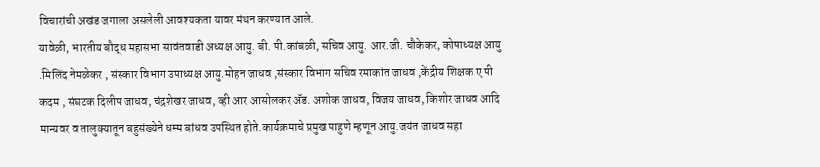विचारांची अखंड जगाला असलेली आवश्यकता यावर मंथन करण्यात आले.
यावेळी, भारतीय बौद्ध महासभा सावंतवाडी अध्यक्ष आयु. बी. पी.कांबळी, सचिव आयु. आर.जी. चौकेकर, कोषाध्यक्ष आयु .मिलिंद नेमळेकर , संस्कार विभाग उपाध्यक्ष आयु.मोहन जाधव ,संस्कार विभाग सचिव रमाकांत जाधव ,केंद्रीय शिक्षक ए पी कदम , संघटक दिलीप जाधव, चंद्रशेखर जाधव, व्ही आर आसोलकर ॲड. अशोक जाधव, विजय जाधव, किशोर जाधव आदि मान्यवर व तालुक्यातून बहुसंख्येने धम्म बांधव उपस्थित होते.कार्यक्रमाचे प्रमुख पाहुणे म्हणून आयु.जयंत जाधव सहा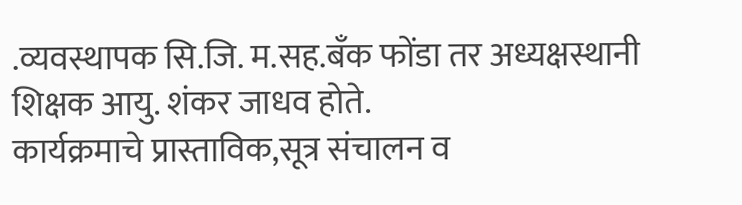.व्यवस्थापक सि.जि. म.सह.बँक फोंडा तर अध्यक्षस्थानी शिक्षक आयु. शंकर जाधव होते.
कार्यक्रमाचे प्रास्ताविक,सूत्र संचालन व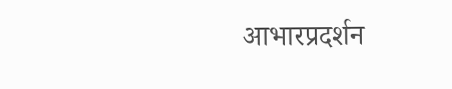आभारप्रदर्शन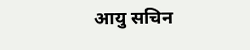आयु सचिन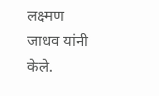लक्ष्मण जाधव यांनी केले.